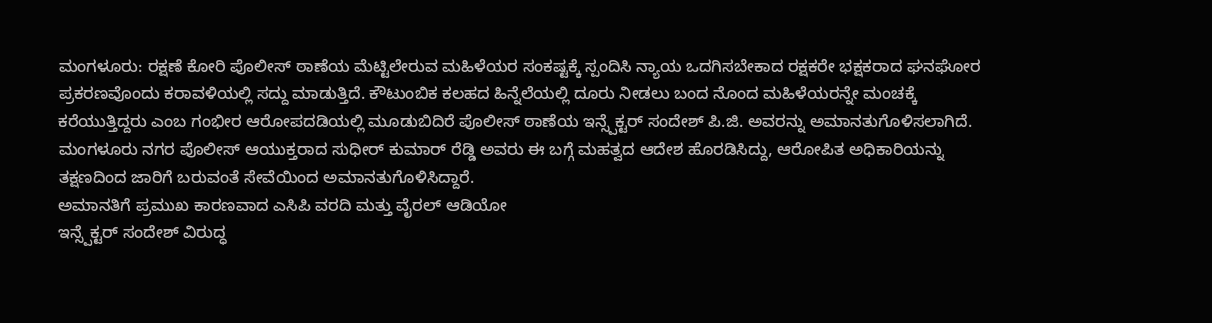ಮಂಗಳೂರು: ರಕ್ಷಣೆ ಕೋರಿ ಪೊಲೀಸ್ ಠಾಣೆಯ ಮೆಟ್ಟಿಲೇರುವ ಮಹಿಳೆಯರ ಸಂಕಷ್ಟಕ್ಕೆ ಸ್ಪಂದಿಸಿ ನ್ಯಾಯ ಒದಗಿಸಬೇಕಾದ ರಕ್ಷಕರೇ ಭಕ್ಷಕರಾದ ಘನಘೋರ ಪ್ರಕರಣವೊಂದು ಕರಾವಳಿಯಲ್ಲಿ ಸದ್ದು ಮಾಡುತ್ತಿದೆ. ಕೌಟುಂಬಿಕ ಕಲಹದ ಹಿನ್ನೆಲೆಯಲ್ಲಿ ದೂರು ನೀಡಲು ಬಂದ ನೊಂದ ಮಹಿಳೆಯರನ್ನೇ ಮಂಚಕ್ಕೆ ಕರೆಯುತ್ತಿದ್ದರು ಎಂಬ ಗಂಭೀರ ಆರೋಪದಡಿಯಲ್ಲಿ ಮೂಡುಬಿದಿರೆ ಪೊಲೀಸ್ ಠಾಣೆಯ ಇನ್ಸ್ಪೆಕ್ಟರ್ ಸಂದೇಶ್ ಪಿ.ಜಿ. ಅವರನ್ನು ಅಮಾನತುಗೊಳಿಸಲಾಗಿದೆ. ಮಂಗಳೂರು ನಗರ ಪೊಲೀಸ್ ಆಯುಕ್ತರಾದ ಸುಧೀರ್ ಕುಮಾರ್ ರೆಡ್ಡಿ ಅವರು ಈ ಬಗ್ಗೆ ಮಹತ್ವದ ಆದೇಶ ಹೊರಡಿಸಿದ್ದು, ಆರೋಪಿತ ಅಧಿಕಾರಿಯನ್ನು ತಕ್ಷಣದಿಂದ ಜಾರಿಗೆ ಬರುವಂತೆ ಸೇವೆಯಿಂದ ಅಮಾನತುಗೊಳಿಸಿದ್ದಾರೆ.
ಅಮಾನತಿಗೆ ಪ್ರಮುಖ ಕಾರಣವಾದ ಎಸಿಪಿ ವರದಿ ಮತ್ತು ವೈರಲ್ ಆಡಿಯೋ
ಇನ್ಸ್ಪೆಕ್ಟರ್ ಸಂದೇಶ್ ವಿರುದ್ಧ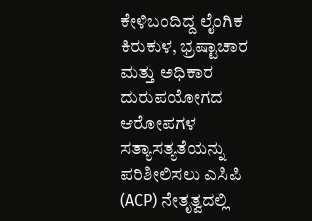ಕೇಳಿಬಂದಿದ್ದ ಲೈಂಗಿಕ ಕಿರುಕುಳ, ಭ್ರಷ್ಟಾಚಾರ ಮತ್ತು ಅಧಿಕಾರ ದುರುಪಯೋಗದ ಆರೋಪಗಳ ಸತ್ಯಾಸತ್ಯತೆಯನ್ನು ಪರಿಶೀಲಿಸಲು ಎಸಿಪಿ (ACP) ನೇತೃತ್ವದಲ್ಲಿ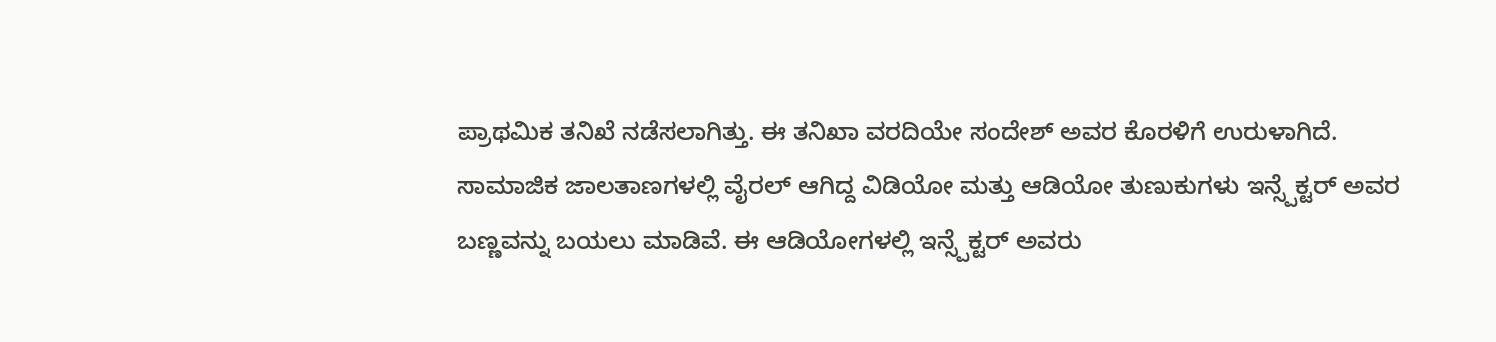ಪ್ರಾಥಮಿಕ ತನಿಖೆ ನಡೆಸಲಾಗಿತ್ತು. ಈ ತನಿಖಾ ವರದಿಯೇ ಸಂದೇಶ್ ಅವರ ಕೊರಳಿಗೆ ಉರುಳಾಗಿದೆ.
ಸಾಮಾಜಿಕ ಜಾಲತಾಣಗಳಲ್ಲಿ ವೈರಲ್ ಆಗಿದ್ದ ವಿಡಿಯೋ ಮತ್ತು ಆಡಿಯೋ ತುಣುಕುಗಳು ಇನ್ಸ್ಪೆಕ್ಟರ್ ಅವರ ಬಣ್ಣವನ್ನು ಬಯಲು ಮಾಡಿವೆ. ಈ ಆಡಿಯೋಗಳಲ್ಲಿ ಇನ್ಸ್ಪೆಕ್ಟರ್ ಅವರು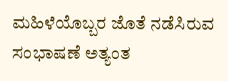ಮಹಿಳೆಯೊಬ್ಬರ ಜೊತೆ ನಡೆಸಿರುವ ಸಂಭಾಷಣೆ ಅತ್ಯಂತ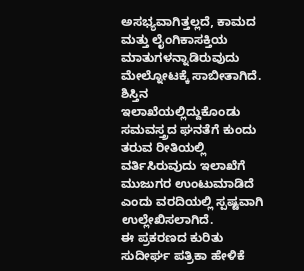ಅಸಭ್ಯವಾಗಿತ್ತಲ್ಲದೆ, ಕಾಮದ ಮತ್ತು ಲೈಂಗಿಕಾಸಕ್ತಿಯ ಮಾತುಗಳನ್ನಾಡಿರುವುದು ಮೇಲ್ನೋಟಕ್ಕೆ ಸಾಬೀತಾಗಿದೆ. ಶಿಸ್ತಿನ ಇಲಾಖೆಯಲ್ಲಿದ್ದುಕೊಂಡು ಸಮವಸ್ತ್ರದ ಘನತೆಗೆ ಕುಂದು ತರುವ ರೀತಿಯಲ್ಲಿ ವರ್ತಿಸಿರುವುದು ಇಲಾಖೆಗೆ ಮುಜುಗರ ಉಂಟುಮಾಡಿದೆ ಎಂದು ವರದಿಯಲ್ಲಿ ಸ್ಪಷ್ಟವಾಗಿ ಉಲ್ಲೇಖಿಸಲಾಗಿದೆ.
ಈ ಪ್ರಕರಣದ ಕುರಿತು ಸುದೀರ್ಘ ಪತ್ರಿಕಾ ಹೇಳಿಕೆ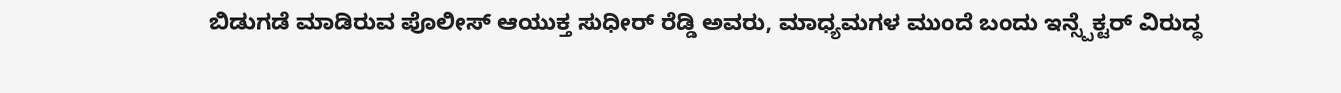ಬಿಡುಗಡೆ ಮಾಡಿರುವ ಪೊಲೀಸ್ ಆಯುಕ್ತ ಸುಧೀರ್ ರೆಡ್ಡಿ ಅವರು, ಮಾಧ್ಯಮಗಳ ಮುಂದೆ ಬಂದು ಇನ್ಸ್ಪೆಕ್ಟರ್ ವಿರುದ್ಧ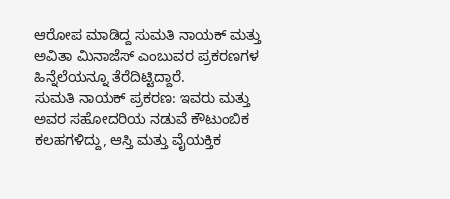ಆರೋಪ ಮಾಡಿದ್ದ ಸುಮತಿ ನಾಯಕ್ ಮತ್ತು ಅವಿತಾ ಮಿನಾಜೆಸ್ ಎಂಬುವರ ಪ್ರಕರಣಗಳ ಹಿನ್ನೆಲೆಯನ್ನೂ ತೆರೆದಿಟ್ಟಿದ್ದಾರೆ.
ಸುಮತಿ ನಾಯಕ್ ಪ್ರಕರಣ: ಇವರು ಮತ್ತು ಅವರ ಸಹೋದರಿಯ ನಡುವೆ ಕೌಟುಂಬಿಕ ಕಲಹಗಳಿದ್ದು, ಆಸ್ತಿ ಮತ್ತು ವೈಯಕ್ತಿಕ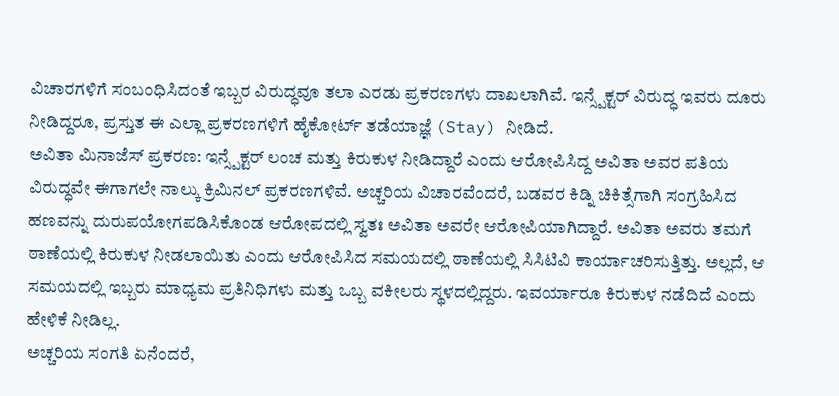ವಿಚಾರಗಳಿಗೆ ಸಂಬಂಧಿಸಿದಂತೆ ಇಬ್ಬರ ವಿರುದ್ಧವೂ ತಲಾ ಎರಡು ಪ್ರಕರಣಗಳು ದಾಖಲಾಗಿವೆ. ಇನ್ಸ್ಪೆಕ್ಟರ್ ವಿರುದ್ಧ ಇವರು ದೂರು ನೀಡಿದ್ದರೂ, ಪ್ರಸ್ತುತ ಈ ಎಲ್ಲಾ ಪ್ರಕರಣಗಳಿಗೆ ಹೈಕೋರ್ಟ್ ತಡೆಯಾಜ್ಞೆ (Stay) ನೀಡಿದೆ.
ಅವಿತಾ ಮಿನಾಜೆಸ್ ಪ್ರಕರಣ: ಇನ್ಸ್ಪೆಕ್ಟರ್ ಲಂಚ ಮತ್ತು ಕಿರುಕುಳ ನೀಡಿದ್ದಾರೆ ಎಂದು ಆರೋಪಿಸಿದ್ದ ಅವಿತಾ ಅವರ ಪತಿಯ ವಿರುದ್ಧವೇ ಈಗಾಗಲೇ ನಾಲ್ಕು ಕ್ರಿಮಿನಲ್ ಪ್ರಕರಣಗಳಿವೆ. ಅಚ್ಚರಿಯ ವಿಚಾರವೆಂದರೆ, ಬಡವರ ಕಿಡ್ನಿ ಚಿಕಿತ್ಸೆಗಾಗಿ ಸಂಗ್ರಹಿಸಿದ ಹಣವನ್ನು ದುರುಪಯೋಗಪಡಿಸಿಕೊಂಡ ಆರೋಪದಲ್ಲಿ ಸ್ವತಃ ಅವಿತಾ ಅವರೇ ಆರೋಪಿಯಾಗಿದ್ದಾರೆ. ಅವಿತಾ ಅವರು ತಮಗೆ ಠಾಣೆಯಲ್ಲಿ ಕಿರುಕುಳ ನೀಡಲಾಯಿತು ಎಂದು ಆರೋಪಿಸಿದ ಸಮಯದಲ್ಲಿ ಠಾಣೆಯಲ್ಲಿ ಸಿಸಿಟಿವಿ ಕಾರ್ಯಾಚರಿಸುತ್ತಿತ್ತು. ಅಲ್ಲದೆ, ಆ ಸಮಯದಲ್ಲಿ ಇಬ್ಬರು ಮಾಧ್ಯಮ ಪ್ರತಿನಿಧಿಗಳು ಮತ್ತು ಒಬ್ಬ ವಕೀಲರು ಸ್ಥಳದಲ್ಲಿದ್ದರು. ಇವರ್ಯಾರೂ ಕಿರುಕುಳ ನಡೆದಿದೆ ಎಂದು ಹೇಳಿಕೆ ನೀಡಿಲ್ಲ.
ಅಚ್ಚರಿಯ ಸಂಗತಿ ಏನೆಂದರೆ,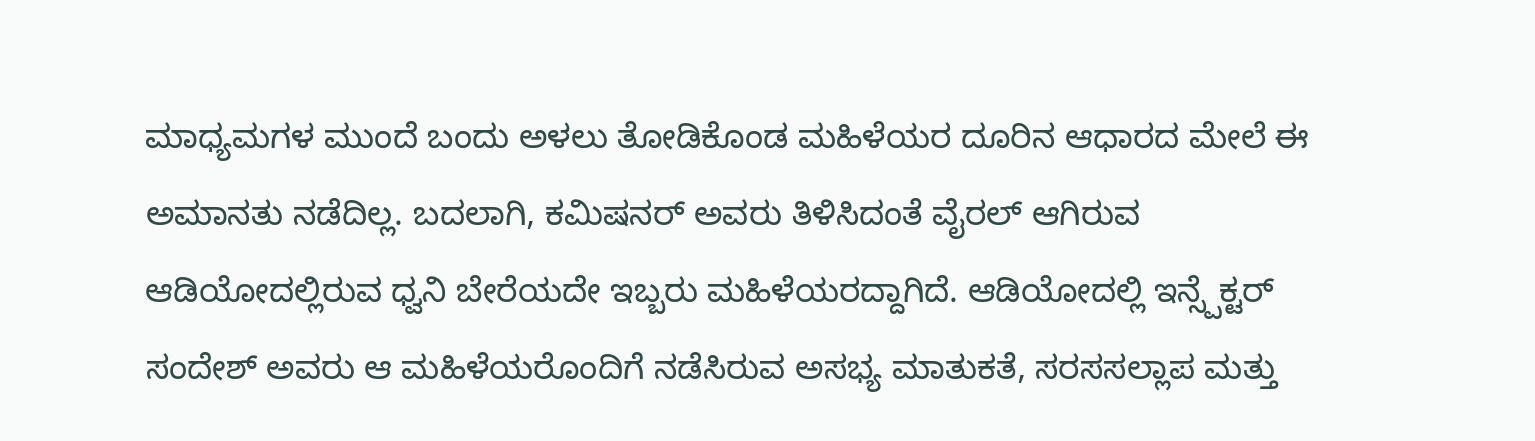ಮಾಧ್ಯಮಗಳ ಮುಂದೆ ಬಂದು ಅಳಲು ತೋಡಿಕೊಂಡ ಮಹಿಳೆಯರ ದೂರಿನ ಆಧಾರದ ಮೇಲೆ ಈ ಅಮಾನತು ನಡೆದಿಲ್ಲ. ಬದಲಾಗಿ, ಕಮಿಷನರ್ ಅವರು ತಿಳಿಸಿದಂತೆ ವೈರಲ್ ಆಗಿರುವ ಆಡಿಯೋದಲ್ಲಿರುವ ಧ್ವನಿ ಬೇರೆಯದೇ ಇಬ್ಬರು ಮಹಿಳೆಯರದ್ದಾಗಿದೆ. ಆಡಿಯೋದಲ್ಲಿ ಇನ್ಸ್ಪೆಕ್ಟರ್ ಸಂದೇಶ್ ಅವರು ಆ ಮಹಿಳೆಯರೊಂದಿಗೆ ನಡೆಸಿರುವ ಅಸಭ್ಯ ಮಾತುಕತೆ, ಸರಸಸಲ್ಲಾಪ ಮತ್ತು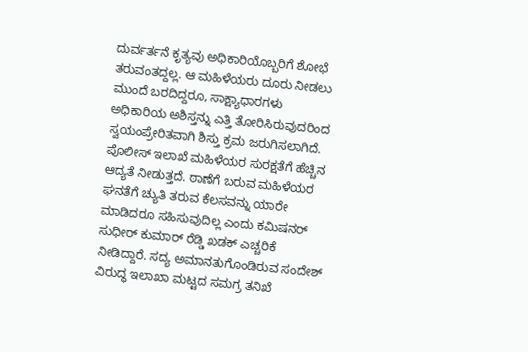ದುರ್ವರ್ತನೆ ಕೃತ್ಯವು ಅಧಿಕಾರಿಯೊಬ್ಬರಿಗೆ ಶೋಭೆ ತರುವಂತದ್ದಲ್ಲ. ಆ ಮಹಿಳೆಯರು ದೂರು ನೀಡಲು ಮುಂದೆ ಬರದಿದ್ದರೂ, ಸಾಕ್ಷ್ಯಾಧಾರಗಳು ಅಧಿಕಾರಿಯ ಅಶಿಸ್ತನ್ನು ಎತ್ತಿ ತೋರಿಸಿರುವುದರಿಂದ ಸ್ವಯಂಪ್ರೇರಿತವಾಗಿ ಶಿಸ್ತು ಕ್ರಮ ಜರುಗಿಸಲಾಗಿದೆ.
ಪೊಲೀಸ್ ಇಲಾಖೆ ಮಹಿಳೆಯರ ಸುರಕ್ಷತೆಗೆ ಹೆಚ್ಚಿನ ಆದ್ಯತೆ ನೀಡುತ್ತದೆ. ಠಾಣೆಗೆ ಬರುವ ಮಹಿಳೆಯರ ಘನತೆಗೆ ಚ್ಯುತಿ ತರುವ ಕೆಲಸವನ್ನು ಯಾರೇ ಮಾಡಿದರೂ ಸಹಿಸುವುದಿಲ್ಲ ಎಂದು ಕಮಿಷನರ್ ಸುಧೀರ್ ಕುಮಾರ್ ರೆಡ್ಡಿ ಖಡಕ್ ಎಚ್ಚರಿಕೆ ನೀಡಿದ್ದಾರೆ. ಸದ್ಯ ಅಮಾನತುಗೊಂಡಿರುವ ಸಂದೇಶ್ ವಿರುದ್ಧ ಇಲಾಖಾ ಮಟ್ಟದ ಸಮಗ್ರ ತನಿಖೆ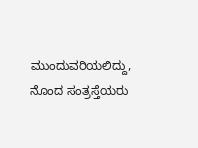ಮುಂದುವರಿಯಲಿದ್ದು, ನೊಂದ ಸಂತ್ರಸ್ತೆಯರು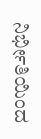ನಿರ್ಭೀತಿಯಿಂದ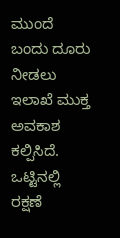ಮುಂದೆ ಬಂದು ದೂರು ನೀಡಲು ಇಲಾಖೆ ಮುಕ್ತ ಅವಕಾಶ ಕಲ್ಪಿಸಿದೆ. ಒಟ್ಟಿನಲ್ಲಿ ರಕ್ಷಣೆ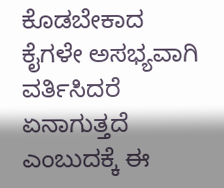ಕೊಡಬೇಕಾದ ಕೈಗಳೇ ಅಸಭ್ಯವಾಗಿ ವರ್ತಿಸಿದರೆ ಏನಾಗುತ್ತದೆ ಎಂಬುದಕ್ಕೆ ಈ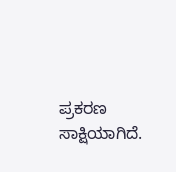ಪ್ರಕರಣ ಸಾಕ್ಷಿಯಾಗಿದೆ.